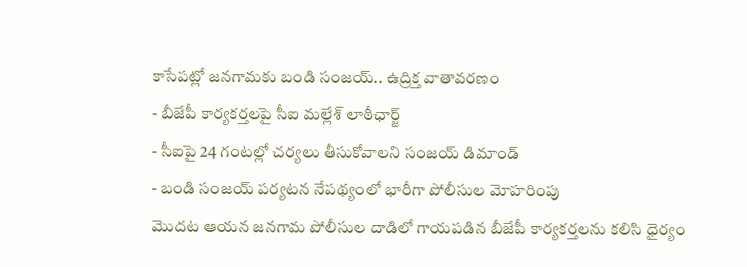కాసేపట్లో జనగామకు బండి సంజయ్.. ఉద్రిక్త వాతావరణం
- బీజేపీ కార్యకర్తలపై సీఐ మల్లేశ్ లాఠీఛార్జ్
- సీఐపై 24 గంటల్లో చర్యలు తీసుకోవాలని సంజయ్ డిమాండ్
- బండి సంజయ్ పర్యటన నేపథ్యంలో భారీగా పోలీసుల మోహరింపు
మొదట ఆయన జనగామ పోలీసుల దాడిలో గాయపడిన బీజేపీ కార్యకర్తలను కలిసి ధైర్యం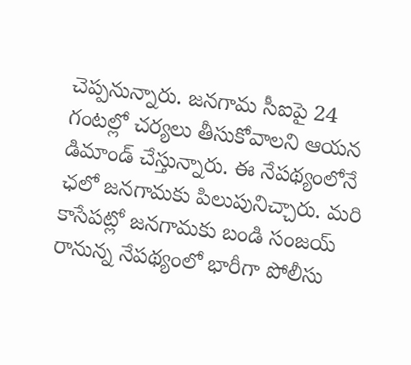చెప్పనున్నారు. జనగామ సీఐపై 24 గంటల్లో చర్యలు తీసుకోవాలని ఆయన డిమాండ్ చేస్తున్నారు. ఈ నేపథ్యంలోనే ఛలో జనగామకు పిలుపునిచ్చారు. మరి కాసేపట్లో జనగామకు బండి సంజయ్ రానున్న నేపథ్యంలో భారీగా పోలీసు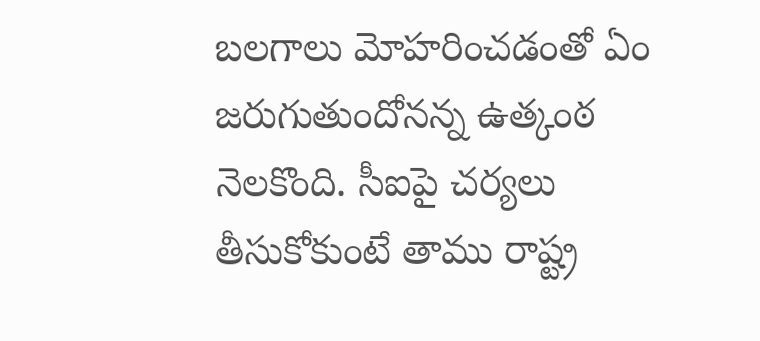బలగాలు మోహరించడంతో ఏం జరుగుతుందోనన్న ఉత్కంఠ నెలకొంది. సీఐపై చర్యలు తీసుకోకుంటే తాము రాష్ట్ర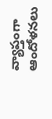వ్యాప్తంగా ఆందోళనలు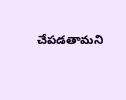చేపడతామని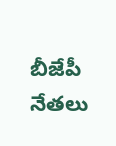బీజేపీ నేతలు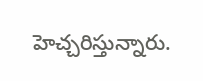హెచ్చరిస్తున్నారు.